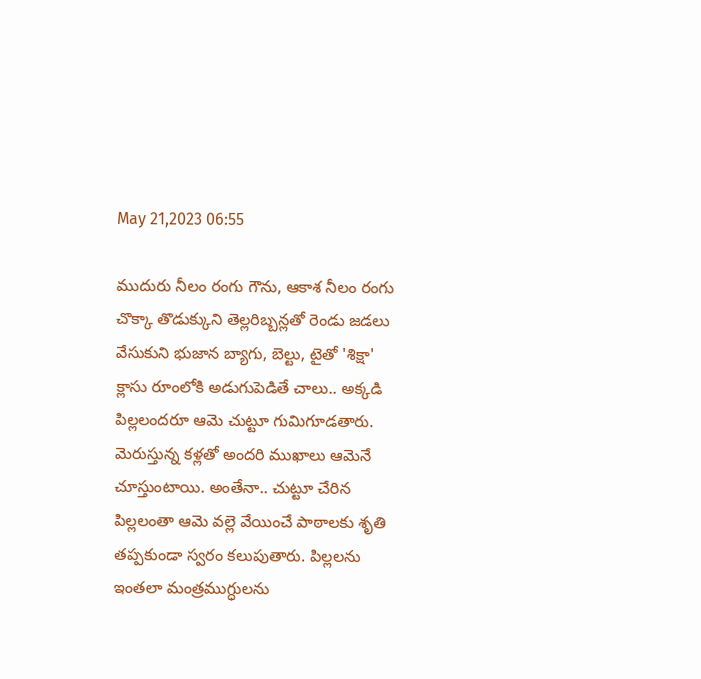May 21,2023 06:55

ముదురు నీలం రంగు గౌను, ఆకాశ నీలం రంగు చొక్కా తొడుక్కుని తెల్లరిబ్బన్లతో రెండు జడలు వేసుకుని భుజాన బ్యాగు, బెల్టు, టైతో 'శిక్షా' క్లాసు రూంలోకి అడుగుపెడితే చాలు.. అక్కడి పిల్లలందరూ ఆమె చుట్టూ గుమిగూడతారు. మెరుస్తున్న కళ్లతో అందరి ముఖాలు ఆమెనే చూస్తుంటాయి. అంతేనా.. చుట్టూ చేరిన పిల్లలంతా ఆమె వల్లె వేయించే పాఠాలకు శృతి తప్పకుండా స్వరం కలుపుతారు. పిల్లలను ఇంతలా మంత్రముగ్ధులను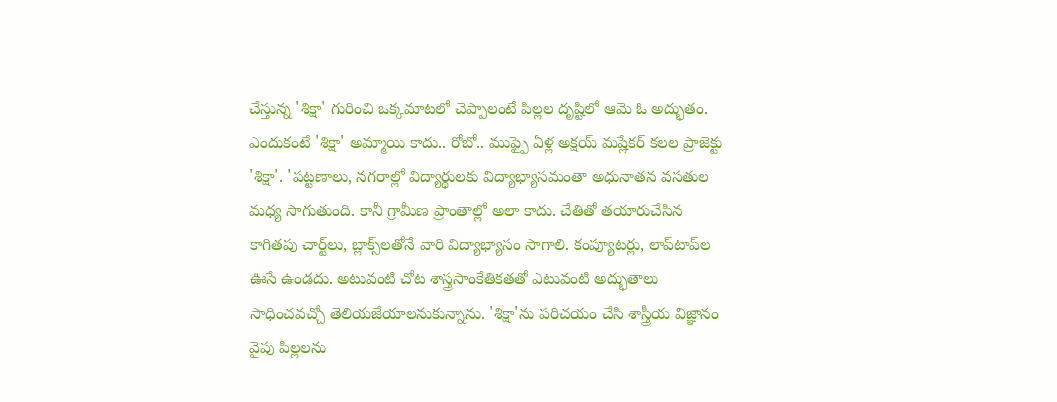చేస్తున్న 'శిక్షా' గురించి ఒక్కమాటలో చెప్పాలంటే పిల్లల దృష్టిలో ఆమె ఓ అద్భుతం. ఎందుకంటే 'శిక్షా' అమ్మాయి కాదు.. రోబో.. ముఫ్పై ఏళ్ల అక్షయ్ మష్లేకర్‌ కలల ప్రాజెక్టు 'శిక్షా'. 'పట్టణాలు, నగరాల్లో విద్యార్థులకు విద్యాభ్యాసమంతా అధునాతన వసతుల మధ్య సాగుతుంది. కానీ గ్రామీణ ప్రాంతాల్లో అలా కాదు. చేతితో తయారుచేసిన కాగితపు చార్ట్‌లు, బ్లాక్స్‌లతోనే వారి విద్యాభ్యాసం సాగాలి. కంప్యూటర్లు, లాప్‌టాప్‌ల ఊసే ఉండదు. అటువంటి చోట శాస్త్రసాంకేతికతతో ఎటువంటి అద్భుతాలు సాధించవచ్చో తెలియజేయాలనుకున్నాను. 'శిక్షా'ను పరిచయం చేసి శాస్త్రీయ విజ్ఞానం వైపు పిల్లలను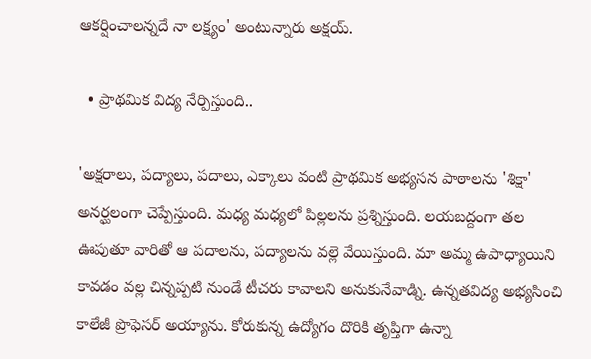ఆకర్షించాలన్నదే నా లక్ష్యం' అంటున్నారు అక్షయ్.

  • ప్రాథమిక విద్య నేర్పిస్తుంది..

'అక్షరాలు, పద్యాలు, పదాలు, ఎక్కాలు వంటి ప్రాథమిక అభ్యసన పాఠాలను 'శిక్షా' అనర్ఘలంగా చెప్పేస్తుంది. మధ్య మధ్యలో పిల్లలను ప్రశ్నిస్తుంది. లయబద్దంగా తల ఊపుతూ వారితో ఆ పదాలను, పద్యాలను వల్లె వేయిస్తుంది. మా అమ్మ ఉపాధ్యాయిని కావడం వల్ల చిన్నప్పటి నుండే టీచరు కావాలని అనుకునేవాడ్ని. ఉన్నతవిద్య అభ్యసించి కాలేజీ ప్రొఫెసర్‌ అయ్యాను. కోరుకున్న ఉద్యోగం దొరికి తృప్తిగా ఉన్నా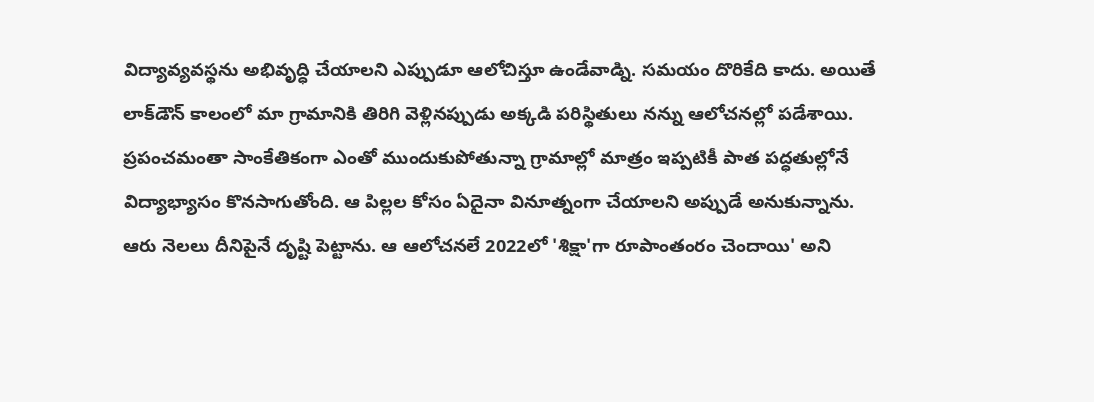విద్యావ్యవస్థను అభివృద్ధి చేయాలని ఎప్పుడూ ఆలోచిస్తూ ఉండేవాడ్ని. సమయం దొరికేది కాదు. అయితే లాక్‌డౌన్‌ కాలంలో మా గ్రామానికి తిరిగి వెళ్లినప్పుడు అక్కడి పరిస్థితులు నన్ను ఆలోచనల్లో పడేశాయి. ప్రపంచమంతా సాంకేతికంగా ఎంతో ముందుకుపోతున్నా గ్రామాల్లో మాత్రం ఇప్పటికీ పాత పద్ధతుల్లోనే విద్యాభ్యాసం కొనసాగుతోంది. ఆ పిల్లల కోసం ఏదైనా వినూత్నంగా చేయాలని అప్పుడే అనుకున్నాను. ఆరు నెలలు దీనిపైనే దృష్టి పెట్టాను. ఆ ఆలోచనలే 2022లో 'శిక్షా'గా రూపాంతంరం చెందాయి' అని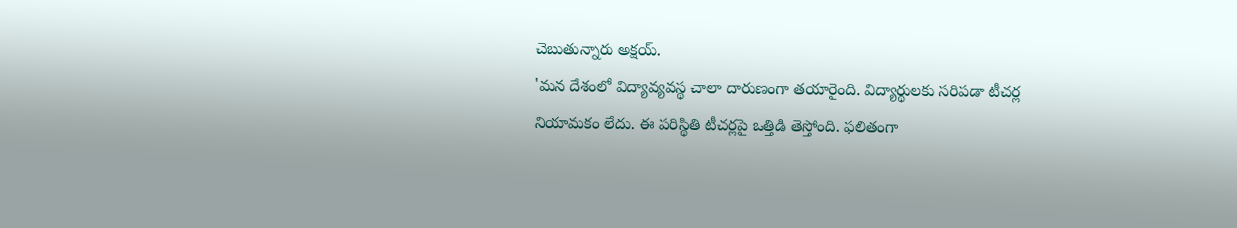చెబుతున్నారు అక్షయ్.
'మన దేశంలో విద్యావ్యవస్థ చాలా దారుణంగా తయారైంది. విద్యార్థులకు సరిపడా టీచర్ల నియామకం లేదు. ఈ పరిస్థితి టీచర్లపై ఒత్తిడి తెస్తోంది. ఫలితంగా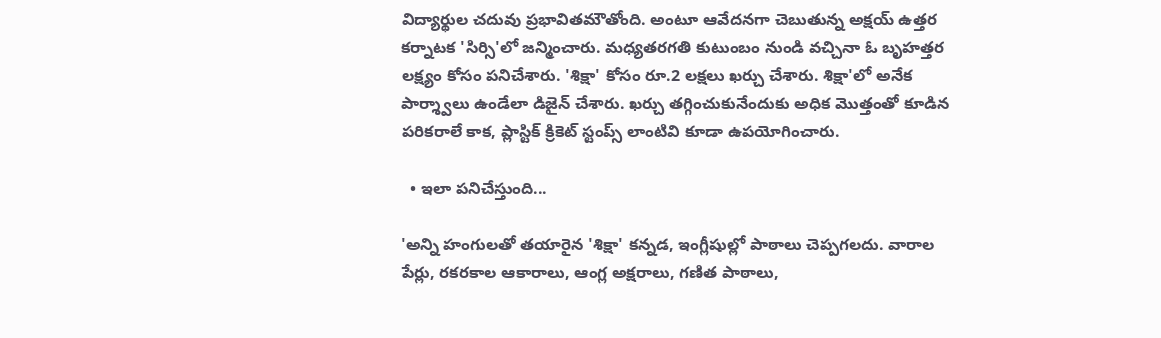విద్యార్థుల చదువు ప్రభావితమౌతోంది. అంటూ ఆవేదనగా చెబుతున్న అక్షయ్ ఉత్తర కర్నాటక 'సిర్సి'లో జన్మించారు. మధ్యతరగతి కుటుంబం నుండి వచ్చినా ఓ బృహత్తర లక్ష్యం కోసం పనిచేశారు. 'శిక్షా' కోసం రూ.2 లక్షలు ఖర్చు చేశారు. శిక్షా'లో అనేక పార్శ్వాలు ఉండేలా డిజైన్‌ చేశారు. ఖర్చు తగ్గించుకునేందుకు అధిక మొత్తంతో కూడిన పరికరాలే కాక, ప్లాస్టిక్‌ క్రికెట్‌ స్టంప్స్‌ లాంటివి కూడా ఉపయోగించారు.

  • ఇలా పనిచేస్తుంది...

'అన్ని హంగులతో తయారైన 'శిక్షా' కన్నడ, ఇంగ్లీషుల్లో పాఠాలు చెప్పగలదు. వారాల పేర్లు, రకరకాల ఆకారాలు, ఆంగ్ల అక్షరాలు, గణిత పాఠాలు,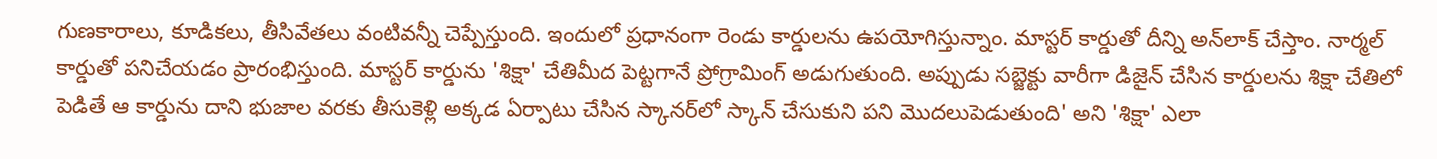గుణకారాలు, కూడికలు, తీసివేతలు వంటివన్నీ చెప్పేస్తుంది. ఇందులో ప్రధానంగా రెండు కార్డులను ఉపయోగిస్తున్నాం. మాస్టర్‌ కార్డుతో దీన్ని అన్‌లాక్‌ చేస్తాం. నార్మల్‌ కార్డుతో పనిచేయడం ప్రారంభిస్తుంది. మాస్టర్‌ కార్డును 'శిక్షా' చేతిమీద పెట్టగానే ప్రోగ్రామింగ్‌ అడుగుతుంది. అప్పుడు సబ్జెక్టు వారీగా డిజైన్‌ చేసిన కార్డులను శిక్షా చేతిలో పెడితే ఆ కార్డును దాని భుజాల వరకు తీసుకెళ్లి అక్కడ ఏర్పాటు చేసిన స్కానర్‌లో స్కాన్‌ చేసుకుని పని మొదలుపెడుతుంది' అని 'శిక్షా' ఎలా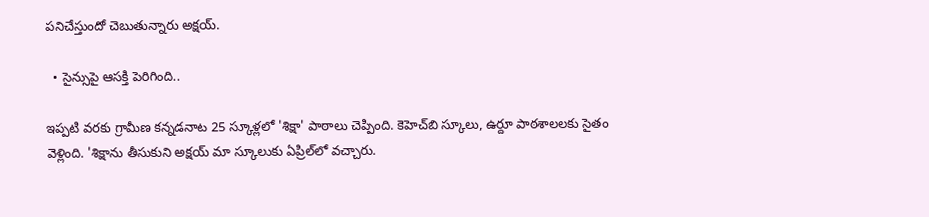పనిచేస్తుందో చెబుతున్నారు అక్షయ్.

  • సైన్సుపై ఆసక్తి పెరిగింది..

ఇప్పటి వరకు గ్రామీణ కన్నడనాట 25 స్కూళ్లలో 'శిక్షా' పాఠాలు చెప్పింది. కెహెచ్‌బి స్కూలు, ఉర్దూ పాఠశాలలకు సైతం వెళ్లింది. 'శిక్షాను తీసుకుని అక్షయ్ మా స్కూలుకు ఏప్రిల్‌లో వచ్చారు.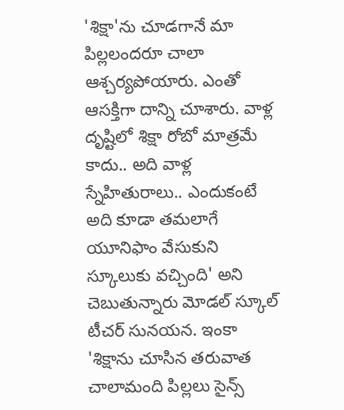'శిక్షా'ను చూడగానే మా పిల్లలందరూ చాలా ఆశ్చర్యపోయారు. ఎంతో ఆసక్తిగా దాన్ని చూశారు. వాళ్ల దృష్టిలో శిక్షా రోబో మాత్రమే కాదు.. అది వాళ్ల స్నేహితురాలు.. ఎందుకంటే అది కూడా తమలాగే యూనిఫాం వేసుకుని స్కూలుకు వచ్చింది' అని చెబుతున్నారు మోడల్‌ స్కూల్‌ టీచర్‌ సునయన. ఇంకా 'శిక్షాను చూసిన తరువాత చాలామంది పిల్లలు సైన్స్‌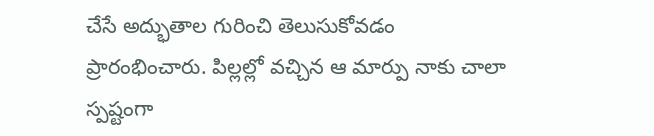చేసే అద్భుతాల గురించి తెలుసుకోవడం ప్రారంభించారు. పిల్లల్లో వచ్చిన ఆ మార్పు నాకు చాలా స్పష్టంగా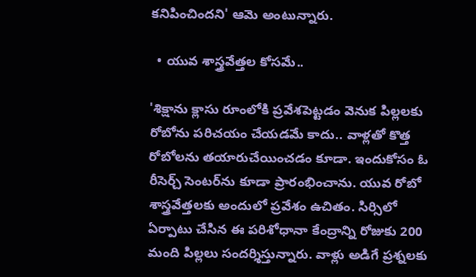కనిపించిందని' ఆమె అంటున్నారు.

  • యువ శాస్త్రవేత్తల కోసమే..

'శిక్షాను క్లాసు రూంలోకి ప్రవేశపెట్టడం వెనుక పిల్లలకు రోబోను పరిచయం చేయడమే కాదు.. వాళ్లతో కొత్త రోబోలను తయారుచేయించడం కూడా. ఇందుకోసం ఓ రీసెర్చ్‌ సెంటర్‌ను కూడా ప్రారంభించాను. యువ రోబో శాస్త్రవేత్తలకు అందులో ప్రవేశం ఉచితం. సిర్సిలో ఏర్పాటు చేసిన ఈ పరిశోధానా కేంద్రాన్ని రోజుకు 200 మంది పిల్లలు సందర్శిస్తున్నారు. వాళ్లు అడిగే ప్రశ్నలకు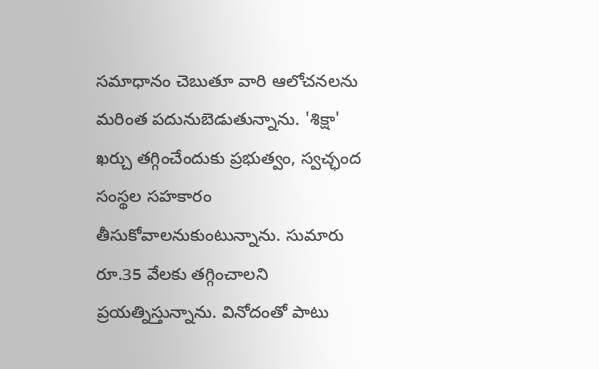సమాధానం చెబుతూ వారి ఆలోచనలను మరింత పదునుబెడుతున్నాను. 'శిక్షా' ఖర్చు తగ్గించేందుకు ప్రభుత్వం, స్వచ్ఛంద సంస్థల సహకారం తీసుకోవాలనుకుంటున్నాను. సుమారు రూ.35 వేలకు తగ్గించాలని ప్రయత్నిస్తున్నాను. వినోదంతో పాటు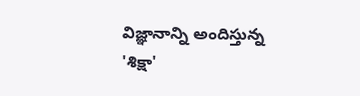విజ్ఞానాన్ని అందిస్తున్న 'శిక్షా'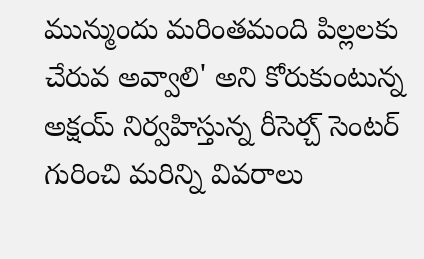మున్ముందు మరింతమంది పిల్లలకు చేరువ అవ్వాలి' అని కోరుకుంటున్న అక్షయ్ నిర్వహిస్తున్న రీసెర్చ్‌ సెంటర్‌ గురించి మరిన్ని వివరాలు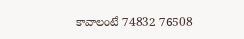కావాలంటే 74832 76508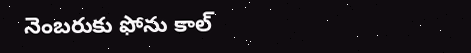నెంబరుకు ఫోను కాల్‌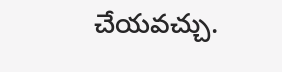చేయవచ్చు.